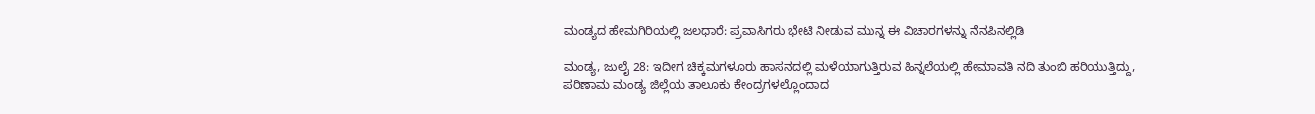ಮಂಡ್ಯದ ಹೇಮಗಿರಿಯಲ್ಲಿ ಜಲಧಾರೆ: ಪ್ರವಾಸಿಗರು ಭೇಟಿ ನೀಡುವ ಮುನ್ನ ಈ ವಿಚಾರಗಳನ್ನು ನೆನಪಿನಲ್ಲಿಡಿ

ಮಂಡ್ಯ, ಜುಲೈ 28: ಇದೀಗ ಚಿಕ್ಕಮಗಳೂರು ಹಾಸನದಲ್ಲಿ ಮಳೆಯಾಗುತ್ತಿರುವ ಹಿನ್ನಲೆಯಲ್ಲಿ ಹೇಮಾವತಿ ನದಿ ತುಂಬಿ ಹರಿಯುತ್ತಿದ್ದು, ಪರಿಣಾಮ ಮಂಡ್ಯ ಜಿಲ್ಲೆಯ ತಾಲೂಕು ಕೇಂದ್ರಗಳಲ್ಲೊಂದಾದ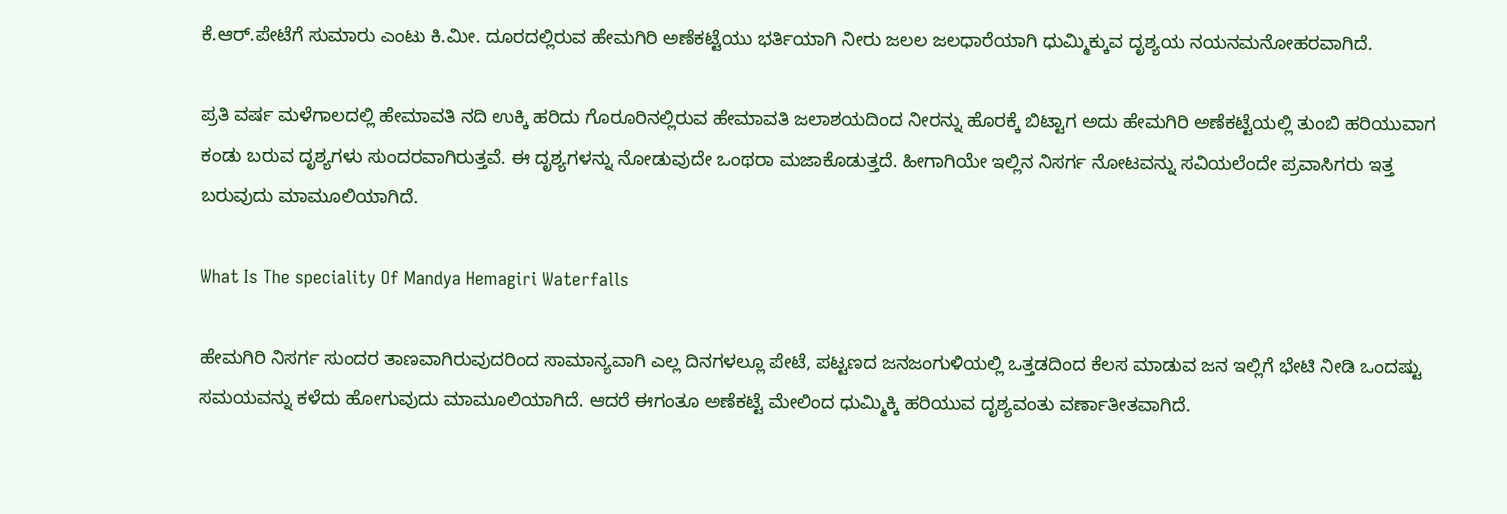ಕೆ.ಆರ್.ಪೇಟೆಗೆ ಸುಮಾರು ಎಂಟು ಕಿ.ಮೀ. ದೂರದಲ್ಲಿರುವ ಹೇಮಗಿರಿ ಅಣೆಕಟ್ಟೆಯು ಭರ್ತಿಯಾಗಿ ನೀರು ಜಲಲ ಜಲಧಾರೆಯಾಗಿ ಧುಮ್ಮಿಕ್ಕುವ ದೃಶ್ಯಯ ನಯನಮನೋಹರವಾಗಿದೆ.

ಪ್ರತಿ ವರ್ಷ ಮಳೆಗಾಲದಲ್ಲಿ ಹೇಮಾವತಿ ನದಿ ಉಕ್ಕಿ ಹರಿದು ಗೊರೂರಿನಲ್ಲಿರುವ ಹೇಮಾವತಿ ಜಲಾಶಯದಿಂದ ನೀರನ್ನು ಹೊರಕ್ಕೆ ಬಿಟ್ಟಾಗ ಅದು ಹೇಮಗಿರಿ ಅಣೆಕಟ್ಟೆಯಲ್ಲಿ ತುಂಬಿ ಹರಿಯುವಾಗ ಕಂಡು ಬರುವ ದೃಶ್ಯಗಳು ಸುಂದರವಾಗಿರುತ್ತವೆ. ಈ ದೃಶ್ಯಗಳನ್ನು ನೋಡುವುದೇ ಒಂಥರಾ ಮಜಾಕೊಡುತ್ತದೆ. ಹೀಗಾಗಿಯೇ ಇಲ್ಲಿನ ನಿಸರ್ಗ ನೋಟವನ್ನು ಸವಿಯಲೆಂದೇ ಪ್ರವಾಸಿಗರು ಇತ್ತ ಬರುವುದು ಮಾಮೂಲಿಯಾಗಿದೆ.

What Is The speciality Of Mandya Hemagiri Waterfalls

ಹೇಮಗಿರಿ ನಿಸರ್ಗ ಸುಂದರ ತಾಣವಾಗಿರುವುದರಿಂದ ಸಾಮಾನ್ಯವಾಗಿ ಎಲ್ಲ ದಿನಗಳಲ್ಲೂ ಪೇಟೆ, ಪಟ್ಟಣದ ಜನಜಂಗುಳಿಯಲ್ಲಿ ಒತ್ತಡದಿಂದ ಕೆಲಸ ಮಾಡುವ ಜನ ಇಲ್ಲಿಗೆ ಭೇಟಿ ನೀಡಿ ಒಂದಷ್ಟು ಸಮಯವನ್ನು ಕಳೆದು ಹೋಗುವುದು ಮಾಮೂಲಿಯಾಗಿದೆ. ಆದರೆ ಈಗಂತೂ ಅಣೆಕಟ್ಟೆ ಮೇಲಿಂದ ಧುಮ್ಮಿಕ್ಕಿ ಹರಿಯುವ ದೃಶ್ಯವಂತು ವರ್ಣಾತೀತವಾಗಿದೆ.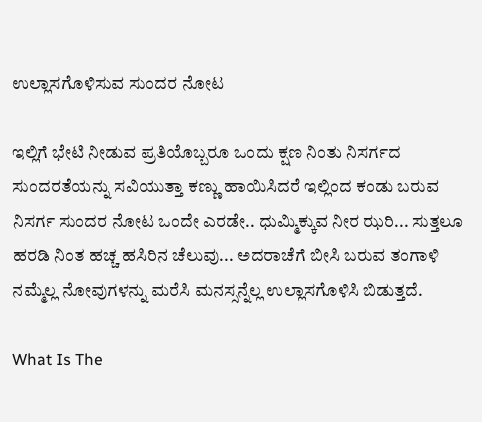ಉಲ್ಲಾಸಗೊಳಿಸುವ ಸುಂದರ ನೋಟ

ಇಲ್ಲಿಗೆ ಭೇಟಿ ನೀಡುವ ಪ್ರತಿಯೊಬ್ಬರೂ ಒಂದು ಕ್ಷಣ ನಿಂತು ನಿಸರ್ಗದ ಸುಂದರತೆಯನ್ನು ಸವಿಯುತ್ತಾ ಕಣ್ಣು ಹಾಯಿಸಿದರೆ ಇಲ್ಲಿಂದ ಕಂಡು ಬರುವ ನಿಸರ್ಗ ಸುಂದರ ನೋಟ ಒಂದೇ ಎರಡೇ.. ಧುಮ್ಮಿಕ್ಕುವ ನೀರ ಝರಿ... ಸುತ್ತಲೂ ಹರಡಿ ನಿಂತ ಹಚ್ಚ ಹಸಿರಿನ ಚೆಲುವು... ಅದರಾಚೆಗೆ ಬೀಸಿ ಬರುವ ತಂಗಾಳಿ ನಮ್ಮೆಲ್ಲ ನೋವುಗಳನ್ನು ಮರೆಸಿ ಮನಸ್ಸನ್ನೆಲ್ಲ ಉಲ್ಲಾಸಗೊಳಿಸಿ ಬಿಡುತ್ತದೆ.

What Is The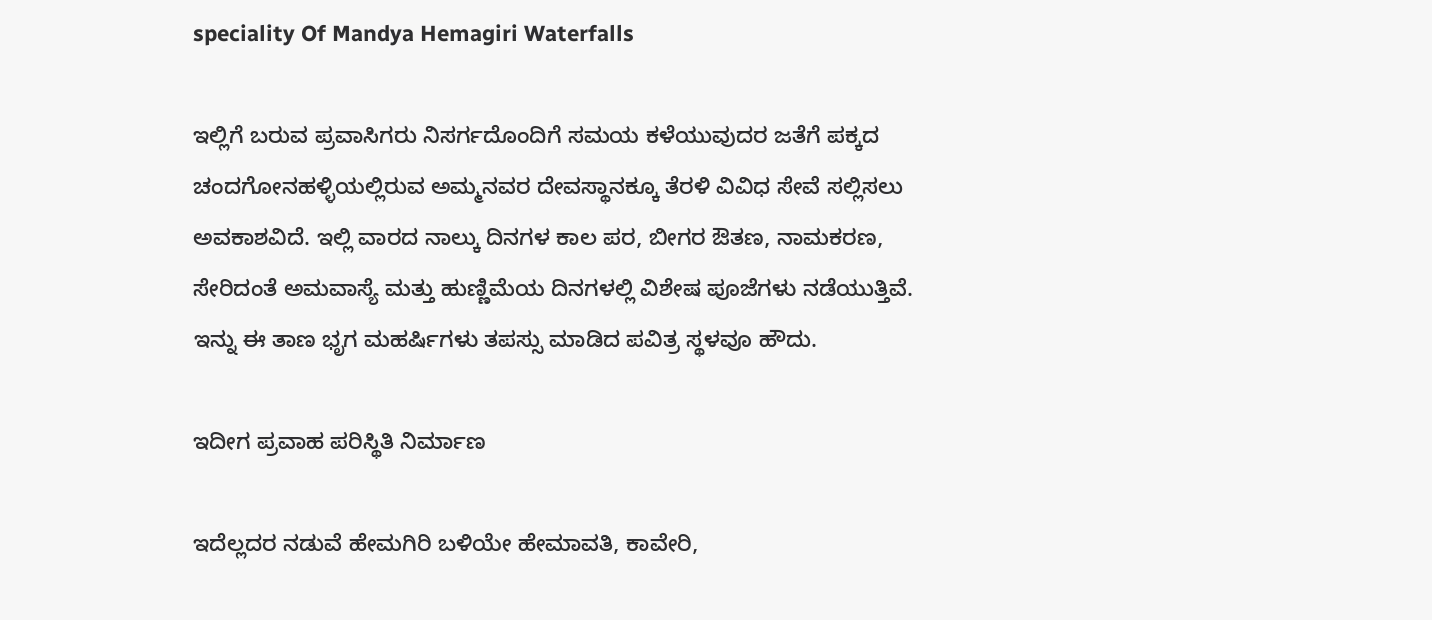speciality Of Mandya Hemagiri Waterfalls

ಇಲ್ಲಿಗೆ ಬರುವ ಪ್ರವಾಸಿಗರು ನಿಸರ್ಗದೊಂದಿಗೆ ಸಮಯ ಕಳೆಯುವುದರ ಜತೆಗೆ ಪಕ್ಕದ ಚಂದಗೋನಹಳ್ಳಿಯಲ್ಲಿರುವ ಅಮ್ಮನವರ ದೇವಸ್ಥಾನಕ್ಕೂ ತೆರಳಿ ವಿವಿಧ ಸೇವೆ ಸಲ್ಲಿಸಲು ಅವಕಾಶವಿದೆ. ಇಲ್ಲಿ ವಾರದ ನಾಲ್ಕು ದಿನಗಳ ಕಾಲ ಪರ, ಬೀಗರ ಔತಣ, ನಾಮಕರಣ, ಸೇರಿದಂತೆ ಅಮವಾಸ್ಯೆ ಮತ್ತು ಹುಣ್ಣಿಮೆಯ ದಿನಗಳಲ್ಲಿ ವಿಶೇಷ ಪೂಜೆಗಳು ನಡೆಯುತ್ತಿವೆ. ಇನ್ನು ಈ ತಾಣ ಭೃಗ ಮಹರ್ಷಿಗಳು ತಪಸ್ಸು ಮಾಡಿದ ಪವಿತ್ರ ಸ್ಥಳವೂ ಹೌದು.

ಇದೀಗ ಪ್ರವಾಹ ಪರಿಸ್ಥಿತಿ ನಿರ್ಮಾಣ

ಇದೆಲ್ಲದರ ನಡುವೆ ಹೇಮಗಿರಿ ಬಳಿಯೇ ಹೇಮಾವತಿ, ಕಾವೇರಿ,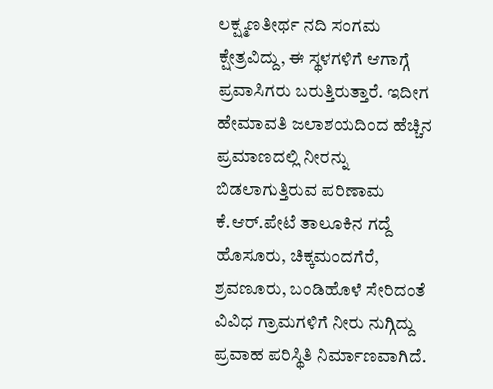ಲಕ್ಷ್ಮಣತೀರ್ಥ ನದಿ ಸಂಗಮ ಕ್ಷೇತ್ರವಿದ್ದು, ಈ ಸ್ಥಳಗಳಿಗೆ ಆಗಾಗ್ಗೆ ಪ್ರವಾಸಿಗರು ಬರುತ್ತಿರುತ್ತಾರೆ. ಇದೀಗ ಹೇಮಾವತಿ ಜಲಾಶಯದಿಂದ ಹೆಚ್ಚಿನ ಪ್ರಮಾಣದಲ್ಲಿ ನೀರನ್ನು ಬಿಡಲಾಗುತ್ತಿರುವ ಪರಿಣಾಮ ಕೆ.ಆರ್.ಪೇಟೆ ತಾಲೂಕಿನ ಗದ್ದೆ ಹೊಸೂರು, ಚಿಕ್ಕಮಂದಗೆರೆ, ಶ್ರವಣೂರು, ಬಂಡಿಹೊಳೆ ಸೇರಿದಂತೆ ವಿವಿಧ ಗ್ರಾಮಗಳಿಗೆ ನೀರು ನುಗ್ಗಿದ್ದು ಪ್ರವಾಹ ಪರಿಸ್ಥಿತಿ ನಿರ್ಮಾಣವಾಗಿದೆ.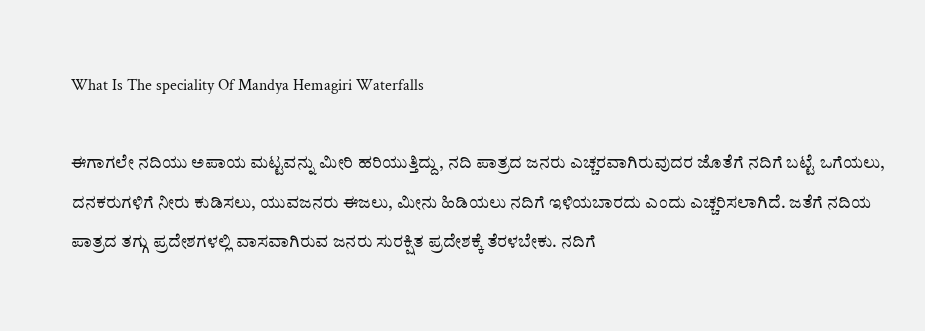What Is The speciality Of Mandya Hemagiri Waterfalls

ಈಗಾಗಲೇ ನದಿಯು ಅಪಾಯ ಮಟ್ಟವನ್ನು ಮೀರಿ ಹರಿಯುತ್ತಿದ್ದು, ನದಿ ಪಾತ್ರದ ಜನರು ಎಚ್ಚರವಾಗಿರುವುದರ ಜೊತೆಗೆ ನದಿಗೆ ಬಟ್ಟೆ ಒಗೆಯಲು, ದನಕರುಗಳಿಗೆ ನೀರು ಕುಡಿಸಲು, ಯುವಜನರು ಈಜಲು, ಮೀನು ಹಿಡಿಯಲು ನದಿಗೆ ಇಳಿಯಬಾರದು ಎಂದು ಎಚ್ಚರಿಸಲಾಗಿದೆ. ಜತೆಗೆ ನದಿಯ ಪಾತ್ರದ ತಗ್ಗು ಪ್ರದೇಶಗಳಲ್ಲಿ ವಾಸವಾಗಿರುವ ಜನರು ಸುರಕ್ಷಿತ ಪ್ರದೇಶಕ್ಕೆ ತೆರಳಬೇಕು. ನದಿಗೆ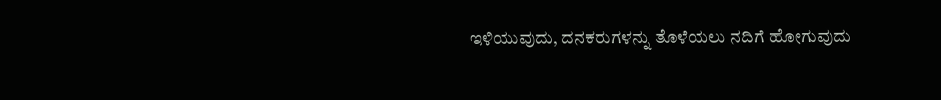ಇಳಿಯುವುದು, ದನಕರುಗಳನ್ನು ತೊಳೆಯಲು ನದಿಗೆ ಹೋಗುವುದು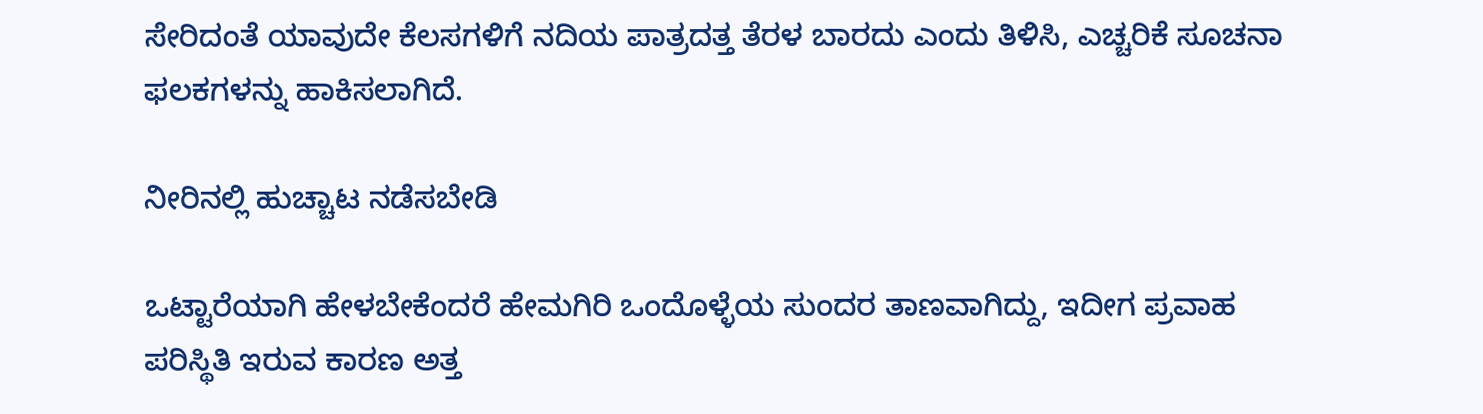ಸೇರಿದಂತೆ ಯಾವುದೇ ಕೆಲಸಗಳಿಗೆ ನದಿಯ ಪಾತ್ರದತ್ತ ತೆರಳ ಬಾರದು ಎಂದು ತಿಳಿಸಿ, ಎಚ್ಚರಿಕೆ ಸೂಚನಾ ಫಲಕಗಳನ್ನು ಹಾಕಿಸಲಾಗಿದೆ.

ನೀರಿನಲ್ಲಿ ಹುಚ್ಚಾಟ ನಡೆಸಬೇಡಿ

ಒಟ್ಟಾರೆಯಾಗಿ ಹೇಳಬೇಕೆಂದರೆ ಹೇಮಗಿರಿ ಒಂದೊಳ್ಳೆಯ ಸುಂದರ ತಾಣವಾಗಿದ್ದು, ಇದೀಗ ಪ್ರವಾಹ ಪರಿಸ್ಥಿತಿ ಇರುವ ಕಾರಣ ಅತ್ತ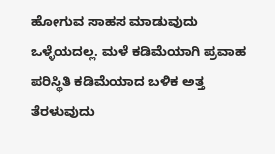ಹೋಗುವ ಸಾಹಸ ಮಾಡುವುದು ಒಳ್ಳೆಯದಲ್ಲ. ಮಳೆ ಕಡಿಮೆಯಾಗಿ ಪ್ರವಾಹ ಪರಿಸ್ಥಿತಿ ಕಡಿಮೆಯಾದ ಬಳಿಕ ಅತ್ತ ತೆರಳುವುದು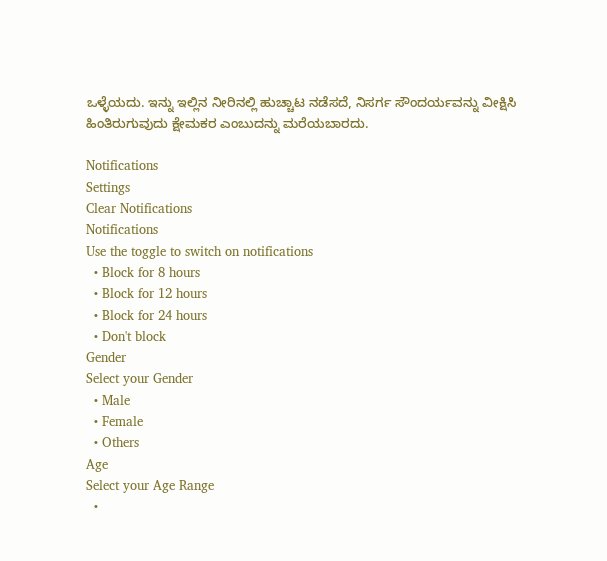ಒಳ್ಳೆಯದು. ಇನ್ನು ಇಲ್ಲಿನ ನೀರಿನಲ್ಲಿ ಹುಚ್ಚಾಟ ನಡೆಸದೆ, ನಿಸರ್ಗ ಸೌಂದರ್ಯವನ್ನು ವೀಕ್ಷಿಸಿ ಹಿಂತಿರುಗುವುದು ಕ್ಷೇಮಕರ ಎಂಬುದನ್ನು ಮರೆಯಬಾರದು.

Notifications
Settings
Clear Notifications
Notifications
Use the toggle to switch on notifications
  • Block for 8 hours
  • Block for 12 hours
  • Block for 24 hours
  • Don't block
Gender
Select your Gender
  • Male
  • Female
  • Others
Age
Select your Age Range
  •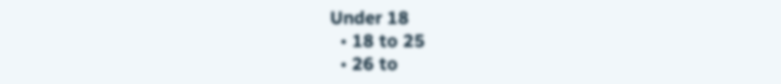Under 18
  • 18 to 25
  • 26 to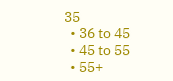35
  • 36 to 45
  • 45 to 55
  • 55+